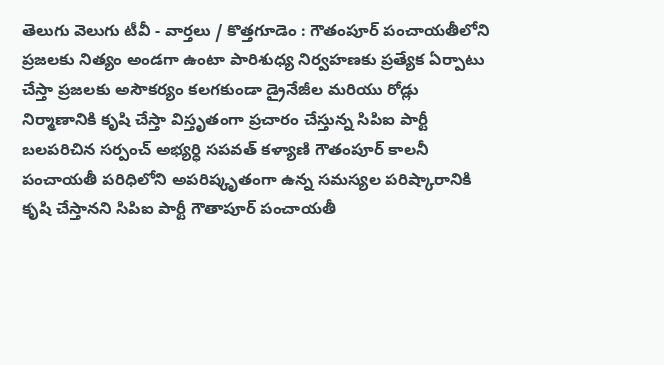తెలుగు వెలుగు టీవీ - వార్తలు / కొత్తగూడెం : గౌతంపూర్ పంచాయతీలోని ప్రజలకు నిత్యం అండగా ఉంటా పారిశుధ్య నిర్వహణకు ప్రత్యేక ఏర్పాటు చేస్తా ప్రజలకు అసౌకర్యం కలగకుండా డ్రైనేజీల మరియు రోడ్లు నిర్మాణానికి కృషి చేస్తా విస్తృతంగా ప్రచారం చేస్తున్న సిపిఐ పార్టీ బలపరిచిన సర్పంచ్ అభ్యర్ధి సపవత్ కళ్యాణి గౌతంపూర్ కాలనీ పంచాయతీ పరిధిలోని అపరిష్కృతంగా ఉన్న సమస్యల పరిష్కారానికి కృషి చేస్తానని సిపిఐ పార్టీ గౌతాపూర్ పంచాయతీ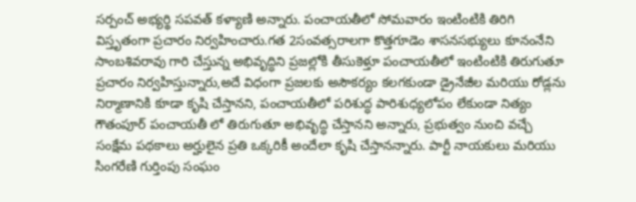సర్పంచ్ అభ్యర్థి సపవత్ కళ్యాణి అన్నారు. పంచాయతీలో సోమవారం ఇంటింటికి తిరిగి విస్తృతంగా ప్రచారం నిర్వహించారు.గత 2సంవత్సరాలగా కొత్తగూడెం శాసనసభ్యులు కూనంనేని సాంబశివరావు గారి చేస్తున్న అభివృద్ధిని ప్రజల్లోకి తీసుకెళ్తూ పంచాయతీలో ఇంటింటికి తిరుగుతూ ప్రచారం నిర్వహిస్తున్నారు,అదే విధంగా ప్రజలకు అసౌకర్యం కలగకుండా డ్రైనేజీల మరియు రోడ్లను నిర్మాణానికి కూడా కృషి చేస్తానని, పంచాయతీలో పరిశుద్ధ పారిశుధ్యలోపం లేకుండా నిత్యం గౌతంపూర్ పంచాయతీ లో తిరుగుతూ అభివృద్ధి చేస్తానని అన్నారు, ప్రభుత్వం నుంచి వచ్చే సంక్షేమ పథకాలు అర్హులైన ప్రతి ఒక్కరికీ అందేలా కృషి చేస్తానన్నారు. పార్టీ నాయకులు మరియు సింగరేణి గుర్తింపు సంఘం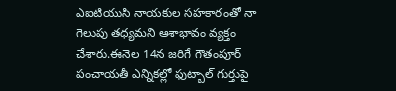ఎఐటియుసి నాయకుల సహకారంతో నా గెలుపు తధ్యమని ఆశాభావం వ్యక్తం చేశారు.ఈనెల 14న జరిగే గౌతంపూర్ పంచాయతీ ఎన్నికల్లో ఫుట్బాల్ గుర్తుపై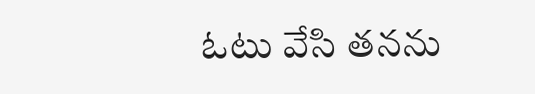ఓటు వేసి తనను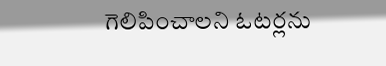గెలిపించాలని ఓటర్లను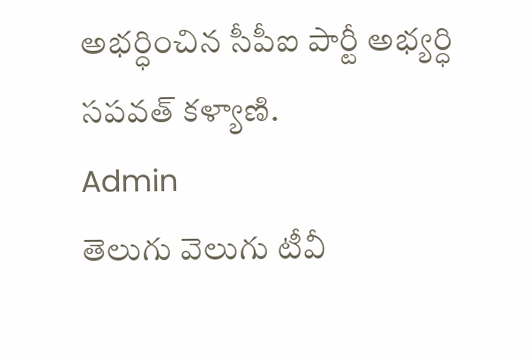అభర్ధించిన సీపీఐ పార్టీ అభ్యర్ధి సపవత్ కళ్యాణి.
Admin
తెలుగు వెలుగు టీవీ